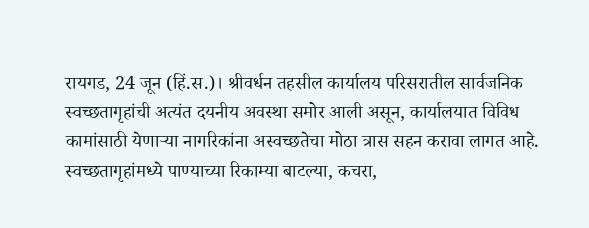रायगड, 24 जून (हिं.स.)। श्रीवर्धन तहसील कार्यालय परिसरातील सार्वजनिक स्वच्छतागृहांची अत्यंत दयनीय अवस्था समोर आली असून, कार्यालयात विविध कामांसाठी येणाऱ्या नागरिकांना अस्वच्छतेचा मोठा त्रास सहन करावा लागत आहे. स्वच्छतागृहांमध्ये पाण्याच्या रिकाम्या बाटल्या, कचरा,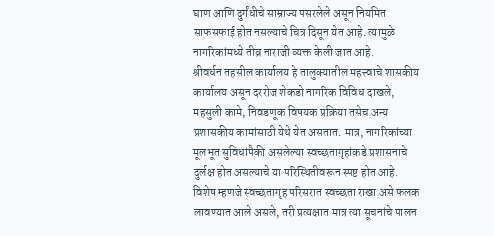घाण आणि दुर्गंधीचे साम्राज्य पसरलेले असून नियमित साफसफाई होत नसल्याचे चित्र दिसून येत आहे. त्यामुळे नागरिकांमध्ये तीव्र नाराजी व्यक्त केली जात आहे.
श्रीवर्धन तहसील कार्यालय हे तालुक्यातील महत्त्वाचे शासकीय कार्यालय असून दररोज शेकडो नागरिक विविध दाखले, महसुली कामे, निवडणूक विषयक प्रक्रिया तसेच अन्य प्रशासकीय कामांसाठी येथे येत असतात. मात्र, नागरिकांच्या मूलभूत सुविधांपैकी असलेल्या स्वच्छतागृहांकडे प्रशासनाचे दुर्लक्ष होत असल्याचे या परिस्थितीवरून स्पष्ट होत आहे. विशेष म्हणजे स्वच्छतागृह परिसरात स्वच्छता राखा असे फलक लावण्यात आले असले, तरी प्रत्यक्षात मात्र त्या सूचनांचे पालन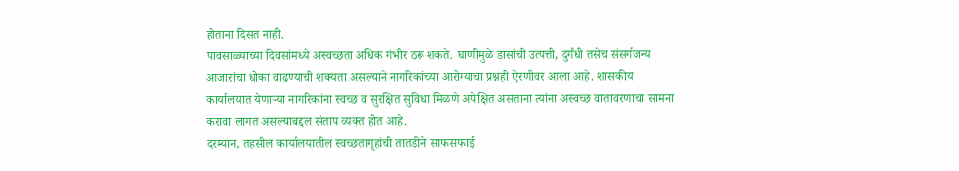होताना दिसत नाही.
पावसाळ्याच्या दिवसांमध्ये अस्वच्छता अधिक गंभीर ठरू शकते. घाणीमुळे डासांची उत्पत्ती, दुर्गंधी तसेच संसर्गजन्य आजारांचा धोका वाढण्याची शक्यता असल्याने नागरिकांच्या आरोग्याचा प्रश्नही ऐरणीवर आला आहे. शासकीय कार्यालयात येणाऱ्या नागरिकांना स्वच्छ व सुरक्षित सुविधा मिळणे अपेक्षित असताना त्यांना अस्वच्छ वातावरणाचा सामना करावा लागत असल्याबद्दल संताप व्यक्त होत आहे.
दरम्यान, तहसील कार्यालयातील स्वच्छतागृहांची तातडीने साफसफाई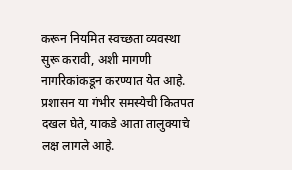करून नियमित स्वच्छता व्यवस्था सुरू करावी, अशी मागणी नागरिकांकडून करण्यात येत आहे. प्रशासन या गंभीर समस्येची कितपत दखल घेते, याकडे आता तालुक्याचे लक्ष लागले आहे.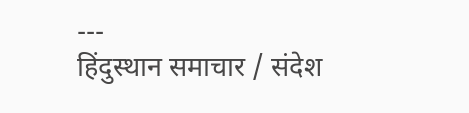---
हिंदुस्थान समाचार / संदेश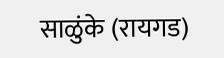साळुंके (रायगड)